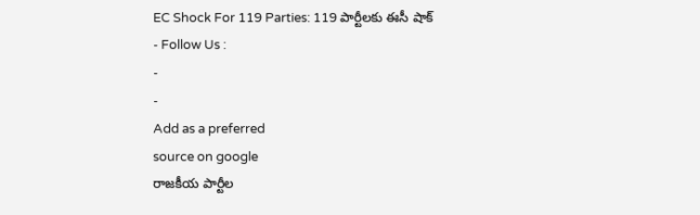EC Shock For 119 Parties: 119 పార్టీలకు ఈసీ షాక్
- Follow Us :
-
-
Add as a preferred
source on google
రాజకీయ పార్టీల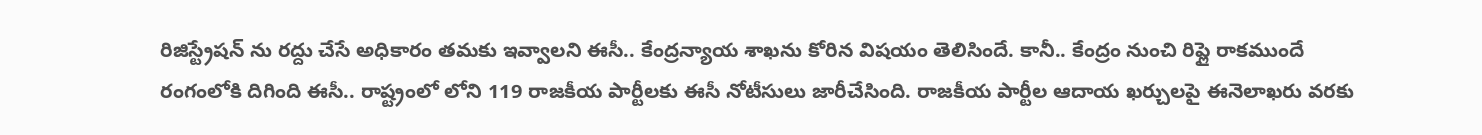రిజిస్ట్రేషన్ ను రద్దు చేసే అధికారం తమకు ఇవ్వాలని ఈసీ.. కేంద్రన్యాయ శాఖను కోరిన విషయం తెలిసిందే. కానీ.. కేంద్రం నుంచి రిప్లై రాకముందే రంగంలోకి దిగింది ఈసీ.. రాష్ట్రంలో లోని 119 రాజకీయ పార్టీలకు ఈసీ నోటీసులు జారీచేసింది. రాజకీయ పార్టీల ఆదాయ ఖర్చులపై ఈనెలాఖరు వరకు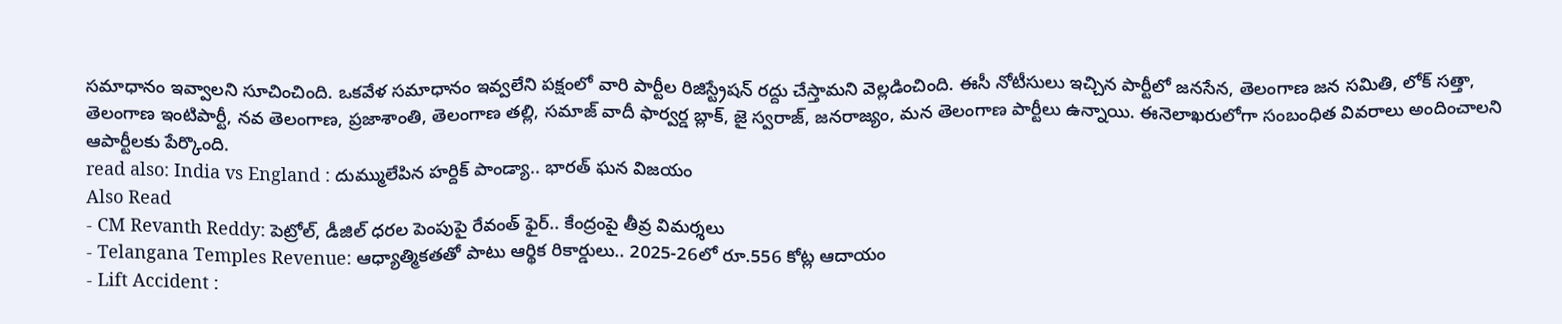సమాధానం ఇవ్వాలని సూచించింది. ఒకవేళ సమాధానం ఇవ్వలేని పక్షంలో వారి పార్టీల రిజిస్ట్రేషన్ రద్దు చేస్తామని వెల్లడించింది. ఈసీ నోటీసులు ఇచ్చిన పార్టీలో జనసేన, తెలంగాణ జన సమితి, లోక్ సత్తా, తెలంగాణ ఇంటిపార్టీ, నవ తెలంగాణ, ప్రజాశాంతి, తెలంగాణ తల్లి, సమాజ్ వాదీ ఫార్వర్డ బ్లాక్, జై స్వరాజ్, జనరాజ్యం, మన తెలంగాణ పార్టీలు ఉన్నాయి. ఈనెలాఖరులోగా సంబంధిత వివరాలు అందించాలని ఆపార్టీలకు పేర్కొంది.
read also: India vs England : దుమ్ములేపిన హర్దిక్ పాండ్యా.. భారత్ ఘన విజయం
Also Read
- CM Revanth Reddy: పెట్రోల్, డీజిల్ ధరల పెంపుపై రేవంత్ ఫైర్.. కేంద్రంపై తీవ్ర విమర్శలు
- Telangana Temples Revenue: ఆధ్యాత్మికతతో పాటు ఆర్థిక రికార్డులు.. 2025-26లో రూ.556 కోట్ల ఆదాయం
- Lift Accident :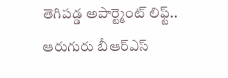తెగిపడ్డ అపార్ట్మెంట్ లిఫ్ట్.. ఆరుగురు బీఆర్ఎస్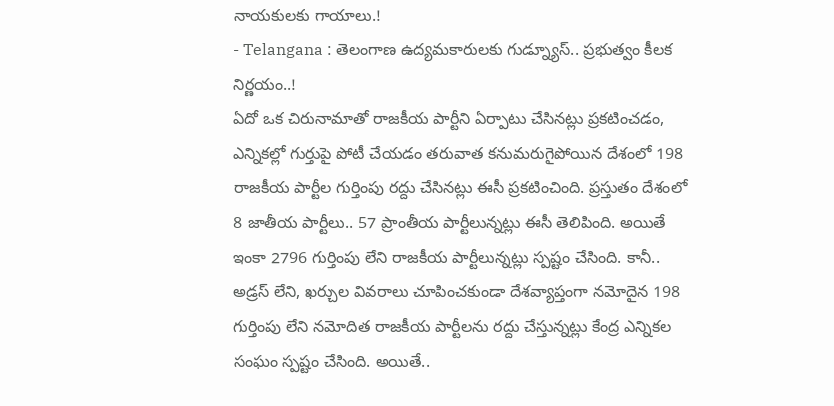నాయకులకు గాయాలు.!
- Telangana : తెలంగాణ ఉద్యమకారులకు గుడ్న్యూస్.. ప్రభుత్వం కీలక నిర్ణయం..!
ఏదో ఒక చిరునామాతో రాజకీయ పార్టీని ఏర్పాటు చేసినట్లు ప్రకటించడం, ఎన్నికల్లో గుర్తుపై పోటీ చేయడం తరువాత కనుమరుగైపోయిన దేశంలో 198 రాజకీయ పార్టీల గుర్తింపు రద్దు చేసినట్లు ఈసీ ప్రకటించింది. ప్రస్తుతం దేశంలో 8 జాతీయ పార్టీలు.. 57 ప్రాంతీయ పార్టీలున్నట్లు ఈసీ తెలిపింది. అయితే ఇంకా 2796 గుర్తింపు లేని రాజకీయ పార్టీలున్నట్లు స్పష్టం చేసింది. కానీ.. అడ్రస్ లేని, ఖర్చుల వివరాలు చూపించకుండా దేశవ్యాప్తంగా నమోదైన 198 గుర్తింపు లేని నమోదిత రాజకీయ పార్టీలను రద్దు చేస్తున్నట్లు కేంద్ర ఎన్నికల సంఘం స్పష్టం చేసింది. అయితే..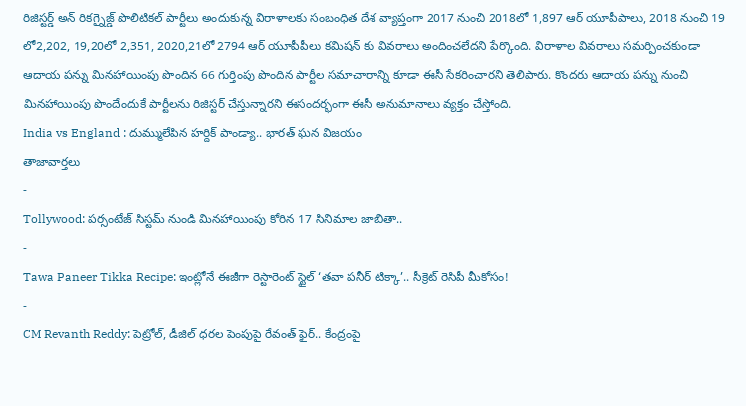రిజిస్టర్డ్ అన్ రికగ్నైజ్డ్ పొలిటికల్ పార్టీలు అందుకున్న విరాళాలకు సంబంధిత దేశ వ్యాప్తంగా 2017 నుంచి 2018లో 1,897 ఆర్ యూపీపాలు, 2018 నుంచి 19 లో2,202, 19,20లో 2,351, 2020,21లో 2794 ఆర్ యూపీపీలు కమిషన్ కు వివరాలు అందించలేదని పేర్కొంది. విరాళాల వివరాలు సమర్పించకుండా ఆదాయ పన్ను మినహాయింపు పొందిన 66 గుర్తింపు పొందిన పార్టీల సమాచారాన్ని కూడా ఈసీ సేకరించారని తెలిపారు. కొందరు ఆదాయ పన్ను నుంచి మినహాయింపు పొందేందుకే పార్టీలను రిజిస్టర్ చేస్తున్నారని ఈసందర్భంగా ఈసీ అనుమానాలు వ్యక్తం చేస్తోంది.
India vs England : దుమ్ములేపిన హర్దిక్ పాండ్యా.. భారత్ ఘన విజయం
తాజావార్తలు
-
Tollywood: పర్సంటేజ్ సిస్టమ్ నుండి మినహాయింపు కోరిన 17 సినిమాల జాబితా..
-
Tawa Paneer Tikka Recipe: ఇంట్లోనే ఈజీగా రెస్టారెంట్ స్టైల్ ‘తవా పనీర్ టిక్కా’.. సీక్రెట్ రెసిపీ మీకోసం!
-
CM Revanth Reddy: పెట్రోల్, డీజిల్ ధరల పెంపుపై రేవంత్ ఫైర్.. కేంద్రంపై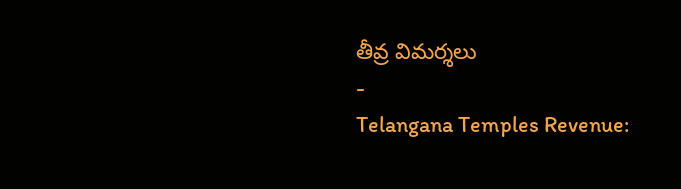తీవ్ర విమర్శలు
-
Telangana Temples Revenue: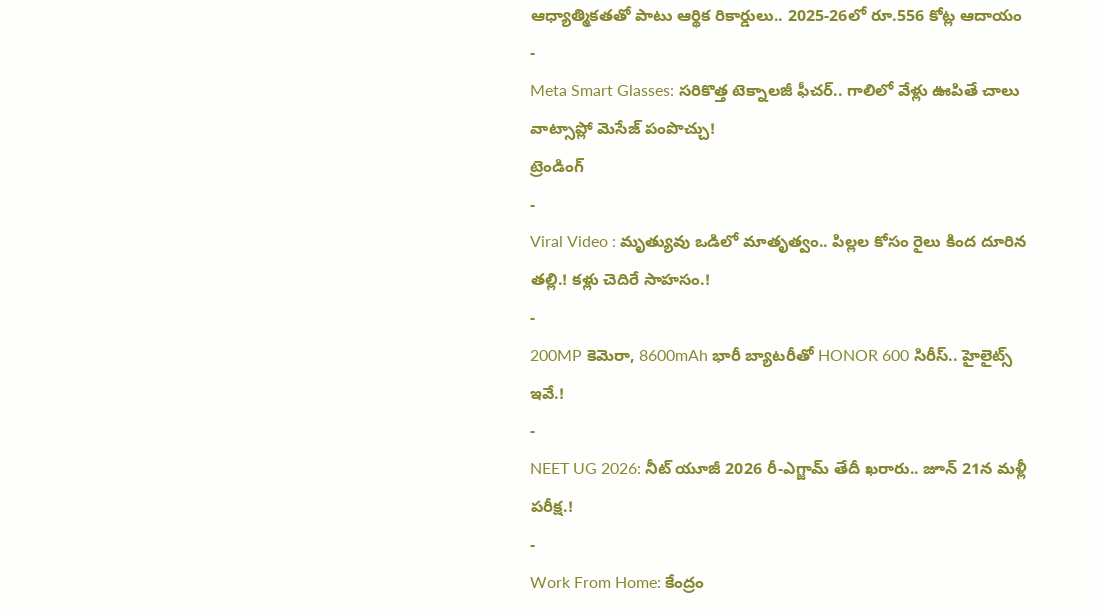ఆధ్యాత్మికతతో పాటు ఆర్థిక రికార్డులు.. 2025-26లో రూ.556 కోట్ల ఆదాయం
-
Meta Smart Glasses: సరికొత్త టెక్నాలజీ ఫీచర్.. గాలిలో వేళ్లు ఊపితే చాలు వాట్సాప్లో మెసేజ్ పంపొచ్చు!
ట్రెండింగ్
-
Viral Video : మృత్యువు ఒడిలో మాతృత్వం.. పిల్లల కోసం రైలు కింద దూరిన తల్లి.! కళ్లు చెదిరే సాహసం.!
-
200MP కెమెరా, 8600mAh భారీ బ్యాటరీతో HONOR 600 సిరీస్.. హైలైట్స్ ఇవే.!
-
NEET UG 2026: నీట్ యూజీ 2026 రీ-ఎగ్జామ్ తేదీ ఖరారు.. జూన్ 21న మళ్లీ పరీక్ష.!
-
Work From Home: కేంద్రం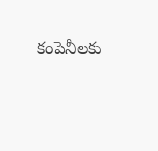కంపెనీలకు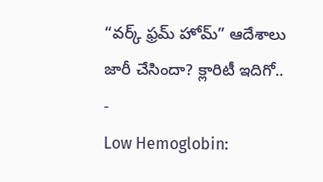“వర్క్ ఫ్రమ్ హోమ్” ఆదేశాలు జారీ చేసిందా? క్లారిటీ ఇదిగో..
-
Low Hemoglobin: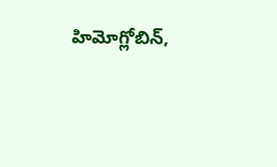హిమోగ్లోబిన్,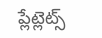ప్లేట్లెట్స్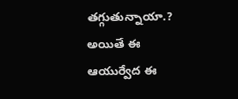తగ్గుతున్నాయా.? అయితే ఈ ఆయుర్వేద ఈ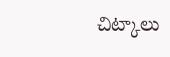చిట్కాలు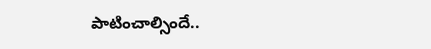పాటించాల్సిందే..